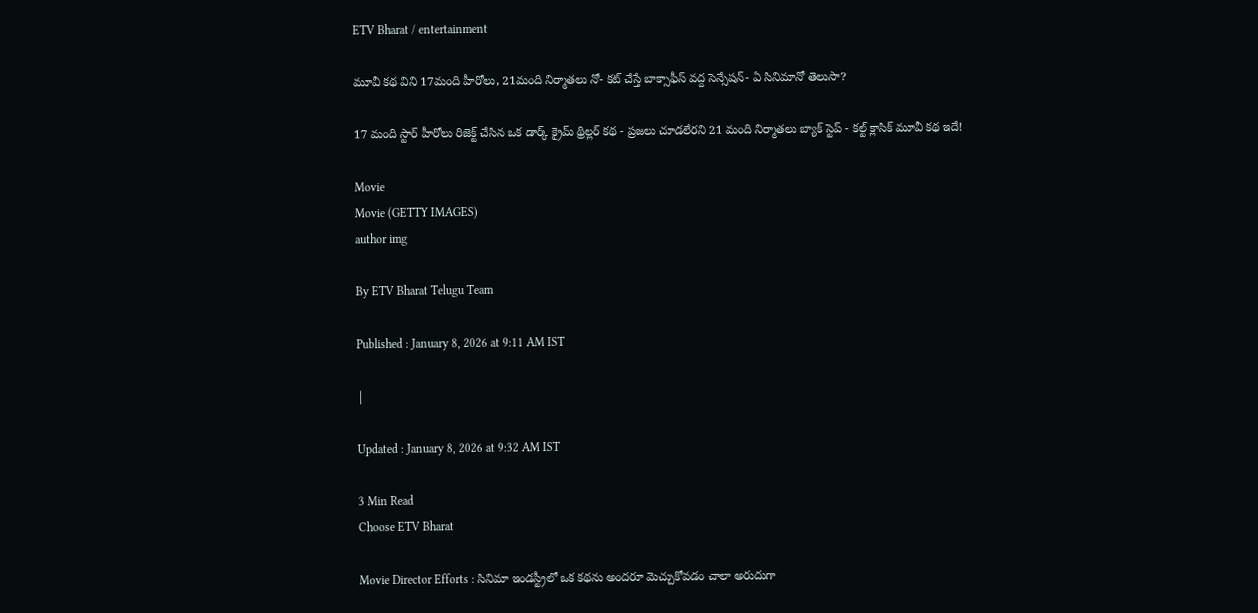ETV Bharat / entertainment

మూవీ కథ విని 17మంది హీరోలు, 21మంది నిర్మాతలు నో- కట్ చేస్తే బాక్సాఫీస్ వద్ద సెన్సేషన్- ఏ సినిమానో తెలుసా?

17 మంది స్టార్ హీరోలు రిజెక్ట్ చేసిన ఒక డార్క్ క్రైమ్ థ్రిల్లర్ కథ - ప్రజలు చూడలేరని 21 మంది నిర్మాతలు బ్యాక్ స్టెప్ - కల్ట్ క్లాసిక్ మూవీ కథ ఇదే!

Movie
Movie (GETTY IMAGES)
author img

By ETV Bharat Telugu Team

Published : January 8, 2026 at 9:11 AM IST

|

Updated : January 8, 2026 at 9:32 AM IST

3 Min Read
Choose ETV Bharat

Movie Director Efforts : సినిమా ఇండస్ట్రీలో ఒక కథను అందరూ మెచ్చుకోవడం చాలా అరుదుగా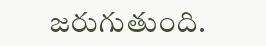జరుగుతుంది.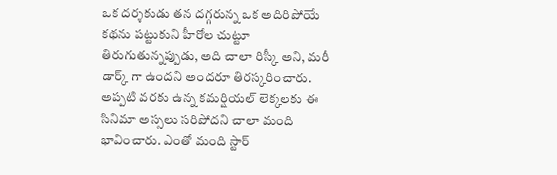ఒక దర్శకుడు తన దగ్గరున్న ఒక అదిరిపోయే కథను పట్టుకుని హీరోల చుట్టూ తిరుగుతున్నప్పుడు, అది చాలా రిస్కీ అని, మరీ డార్క్ గా ఉందని అందరూ తిరస్కరించారు. అప్పటి వరకు ఉన్న కమర్షియల్ లెక్కలకు ఈ సినిమా అస్సలు సరిపోదని చాలా మంది భావించారు. ఎంతో మంది స్టార్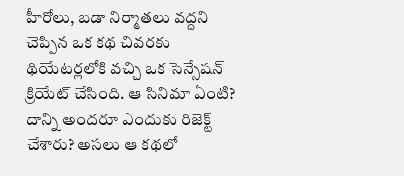హీరోలు, బడా నిర్మాతలు వద్దని చెప్పిన ఒక కథ చివరకు థియేటర్లలోకి వచ్చి ఒక సెన్సేషన్ క్రియేట్ చేసింది. ఆ సినిమా ఏంటి? దాన్ని అందరూ ఎందుకు రిజెక్ట్ చేశారు? అసలు ఆ కథలో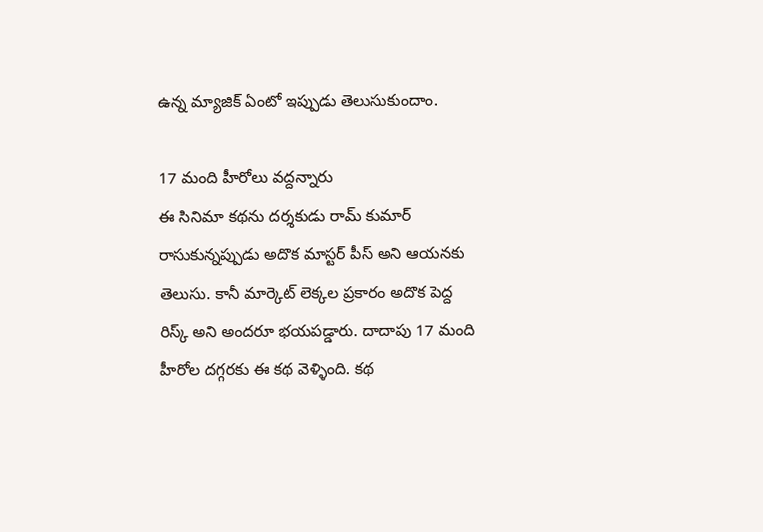ఉన్న మ్యాజిక్ ఏంటో ఇప్పుడు తెలుసుకుందాం.

17 మంది హీరోలు వద్దన్నారు
ఈ సినిమా కథను దర్శకుడు రామ్ కుమార్ రాసుకున్నప్పుడు అదొక మాస్టర్ పీస్ అని ఆయనకు తెలుసు. కానీ మార్కెట్ లెక్కల ప్రకారం అదొక పెద్ద రిస్క్ అని అందరూ భయపడ్డారు. దాదాపు 17 మంది హీరోల దగ్గరకు ఈ కథ వెళ్ళింది. కథ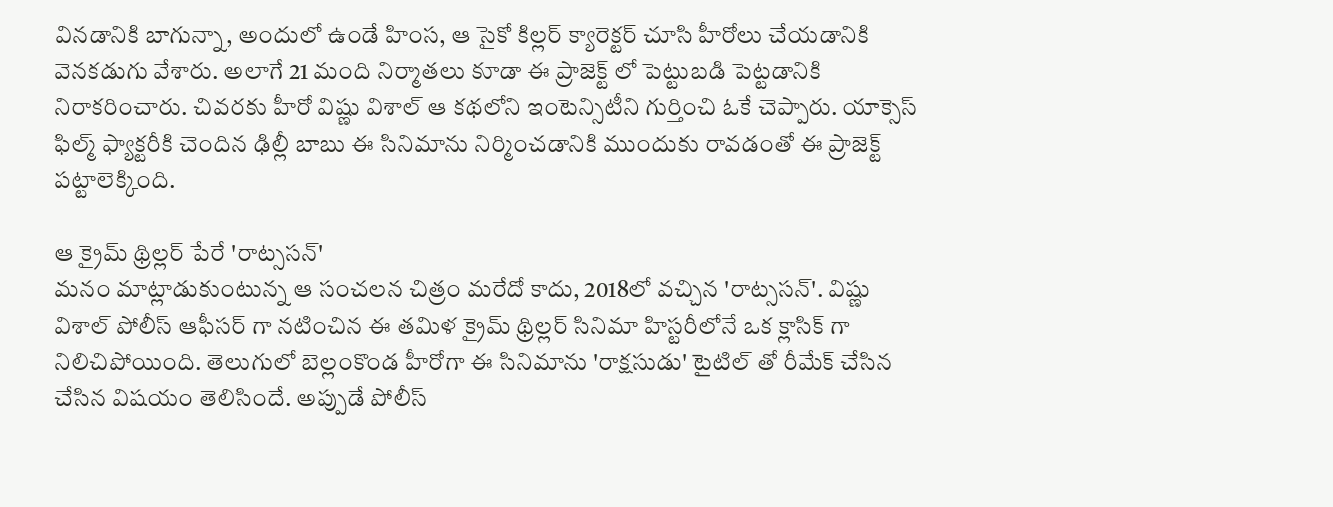వినడానికి బాగున్నా, అందులో ఉండే హింస, ఆ సైకో కిల్లర్ క్యారెక్టర్ చూసి హీరోలు చేయడానికి వెనకడుగు వేశారు. అలాగే 21 మంది నిర్మాతలు కూడా ఈ ప్రాజెక్ట్ లో పెట్టుబడి పెట్టడానికి నిరాకరించారు. చివరకు హీరో విష్ణు విశాల్ ఆ కథలోని ఇంటెన్సిటీని గుర్తించి ఓకే చెప్పారు. యాక్సెస్ ఫిల్మ్ ఫ్యాక్టరీకి చెందిన ఢిల్లీ బాబు ఈ సినిమాను నిర్మించడానికి ముందుకు రావడంతో ఈ ప్రాజెక్ట్ పట్టాలెక్కింది.

ఆ క్రైమ్ థ్రిల్లర్ పేరే 'రాట్ససన్'
మనం మాట్లాడుకుంటున్న ఆ సంచలన చిత్రం మరేదో కాదు, 2018లో వచ్చిన 'రాట్ససన్'. విష్ణు విశాల్ పోలీస్ ఆఫీసర్ గా నటించిన ఈ తమిళ క్రైమ్ థ్రిల్లర్ సినిమా హిస్టరీలోనే ఒక క్లాసిక్ గా నిలిచిపోయింది. తెలుగులో బెల్లంకొండ హీరోగా ఈ సినిమాను 'రాక్షసుడు' టైటిల్ తో రీమేక్ చేసిన చేసిన విషయం తెలిసిందే. అప్పుడే పోలీస్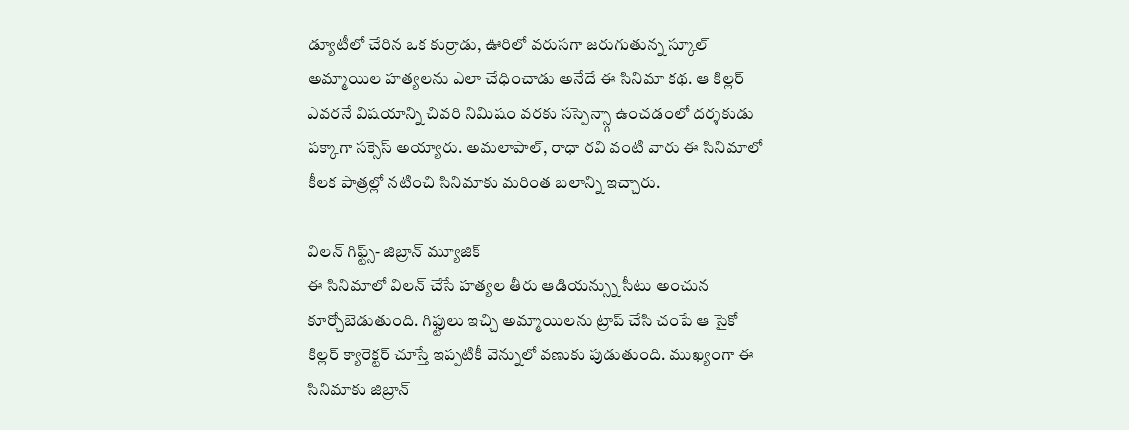డ్యూటీలో చేరిన ఒక కుర్రాడు, ఊరిలో వరుసగా జరుగుతున్న స్కూల్ అమ్మాయిల హత్యలను ఎలా చేధించాడు అనేదే ఈ సినిమా కథ. ఆ కిల్లర్ ఎవరనే విషయాన్ని చివరి నిమిషం వరకు సస్పెన్స్గా ఉంచడంలో దర్శకుడు పక్కాగా సక్సెస్ అయ్యారు. అమలాపాల్, రాధా రవి వంటి వారు ఈ సినిమాలో కీలక పాత్రల్లో నటించి సినిమాకు మరింత బలాన్ని ఇచ్చారు.

విలన్ గిఫ్ట్స్- జిబ్రాన్ మ్యూజిక్
ఈ సినిమాలో విలన్ చేసే హత్యల తీరు ఆడియన్స్ను సీటు అంచున కూర్చోబెడుతుంది. గిఫ్టులు ఇచ్చి అమ్మాయిలను ట్రాప్ చేసి చంపే ఆ సైకో కిల్లర్ క్యారెక్టర్ చూస్తే ఇప్పటికీ వెన్నులో వణుకు పుడుతుంది. ముఖ్యంగా ఈ సినిమాకు జిబ్రాన్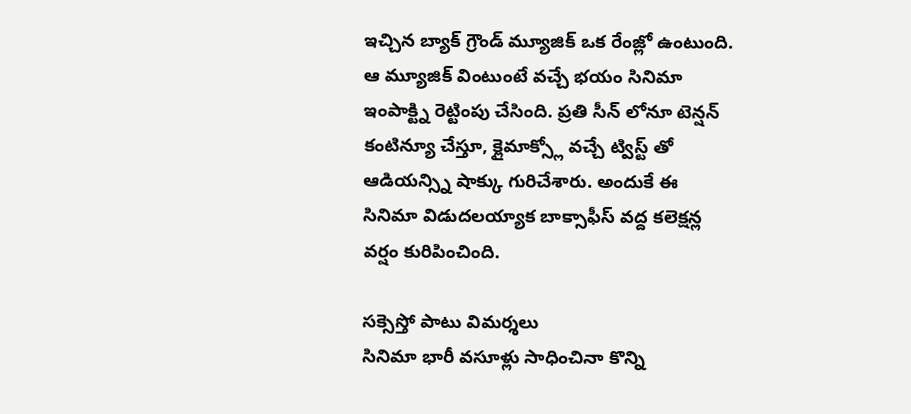ఇచ్చిన బ్యాక్ గ్రౌండ్ మ్యూజిక్ ఒక రేంజ్లో ఉంటుంది. ఆ మ్యూజిక్ వింటుంటే వచ్చే భయం సినిమా ఇంపాక్ట్ని రెట్టింపు చేసింది. ప్రతి సీన్ లోనూ టెన్షన్ కంటిన్యూ చేస్తూ, క్లైమాక్స్లో వచ్చే ట్విస్ట్ తో ఆడియన్స్ని షాక్కు గురిచేశారు. అందుకే ఈ సినిమా విడుదలయ్యాక బాక్సాఫీస్ వద్ద కలెక్షన్ల వర్షం కురిపించింది.

సక్సెస్తో పాటు విమర్శలు
సినిమా భారీ వసూళ్లు సాధించినా కొన్ని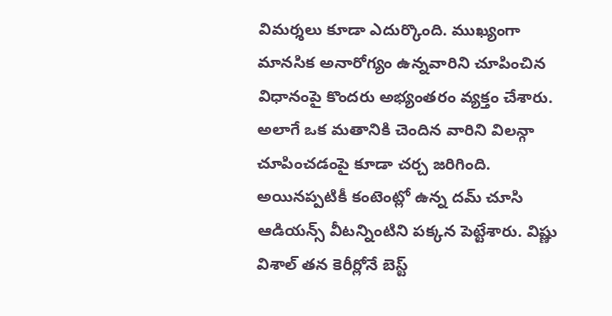విమర్శలు కూడా ఎదుర్కొంది. ముఖ్యంగా మానసిక అనారోగ్యం ఉన్నవారిని చూపించిన విధానంపై కొందరు అభ్యంతరం వ్యక్తం చేశారు. అలాగే ఒక మతానికి చెందిన వారిని విలన్గా చూపించడంపై కూడా చర్చ జరిగింది. అయినప్పటికీ కంటెంట్లో ఉన్న దమ్ చూసి ఆడియన్స్ వీటన్నింటిని పక్కన పెట్టేశారు. విష్ణు విశాల్ తన కెరీర్లోనే బెస్ట్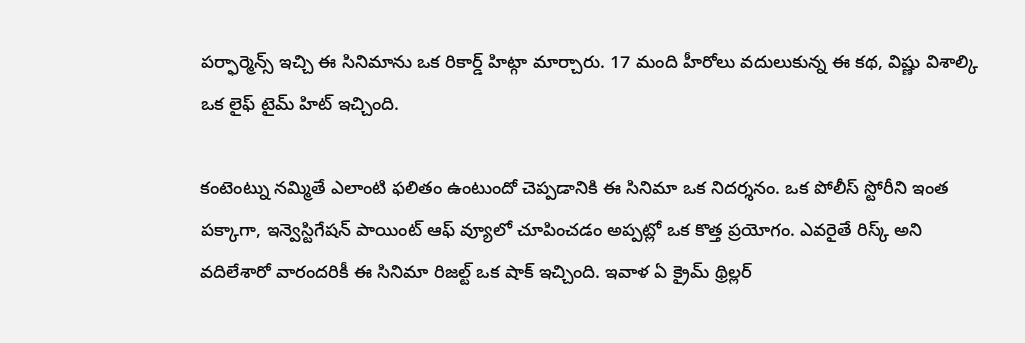పర్ఫార్మెన్స్ ఇచ్చి ఈ సినిమాను ఒక రికార్డ్ హిట్గా మార్చారు. 17 మంది హీరోలు వదులుకున్న ఈ కథ, విష్ణు విశాల్కి ఒక లైఫ్ టైమ్ హిట్ ఇచ్చింది.

కంటెంట్ను నమ్మితే ఎలాంటి ఫలితం ఉంటుందో చెప్పడానికి ఈ సినిమా ఒక నిదర్శనం. ఒక పోలీస్ స్టోరీని ఇంత పక్కాగా, ఇన్వెస్టిగేషన్ పాయింట్ ఆఫ్ వ్యూలో చూపించడం అప్పట్లో ఒక కొత్త ప్రయోగం. ఎవరైతే రిస్క్ అని వదిలేశారో వారందరికీ ఈ సినిమా రిజల్ట్ ఒక షాక్ ఇచ్చింది. ఇవాళ ఏ క్రైమ్ థ్రిల్లర్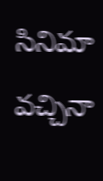సినిమా వచ్చినా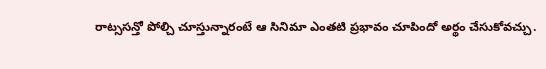రాట్ససన్తో పోల్చి చూస్తున్నారంటే ఆ సినిమా ఎంతటి ప్రభావం చూపిందో అర్థం చేసుకోవచ్చు.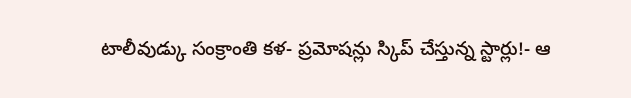టాలీవుడ్కు సంక్రాంతి కళ- ప్రమోషన్లు స్కిప్ చేస్తున్న స్టార్లు!- ఆ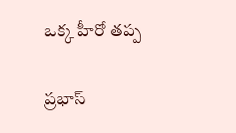ఒక్క హీరో తప్ప

ప్రభాస్‌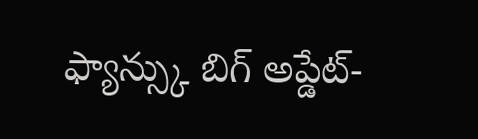ఫ్యాన్స్కు బిగ్ అప్డేట్-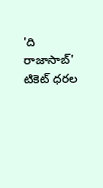'ది రాజాసాబ్‌' టికెట్‌ ధరల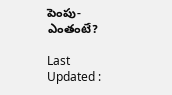పెంపు- ఎంతంటే?

Last Updated :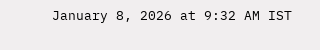January 8, 2026 at 9:32 AM IST